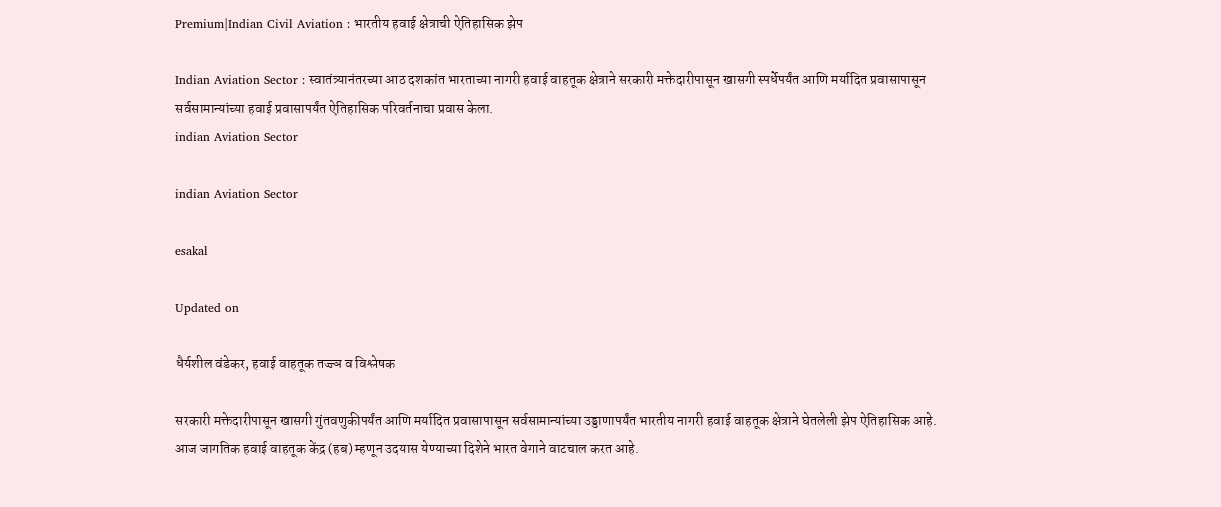Premium|Indian Civil Aviation : भारतीय हवाई क्षेत्राची ऐतिहासिक झेप

Indian Aviation Sector : स्वातंत्र्यानंतरच्या आठ दशकांत भारताच्या नागरी हवाई वाहतूक क्षेत्राने सरकारी मक्तेदारीपासून खासगी स्पर्धेपर्यंत आणि मर्यादित प्रवासापासून सर्वसामान्यांच्या हवाई प्रवासापर्यंत ऐतिहासिक परिवर्तनाचा प्रवास केला.
indian Aviation Sector

indian Aviation Sector

esakal

Updated on

धैर्यशील वंडेकर, हवाई वाहतूक तज्ज्ञ व विश्लेषक

सरकारी मक्तेदारीपासून खासगी गुंतवणुकीपर्यंत आणि मर्यादित प्रवासापासून सर्वसामान्यांच्या उड्डाणापर्यंत भारतीय नागरी हवाई वाहतूक क्षेत्राने घेतलेली झेप ऐतिहासिक आहे. आज जागतिक हवाई वाहतूक केंद्र (हब) म्हणून उदयास येण्याच्या दिशेने भारत वेगाने वाटचाल करत आहे.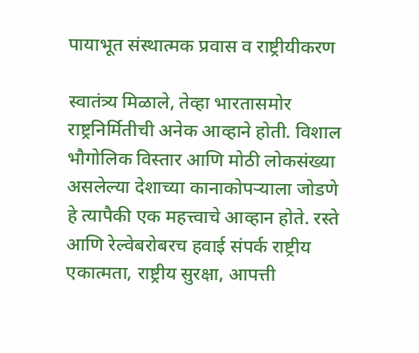पायाभूत संस्थात्मक प्रवास व राष्ट्रीयीकरण

स्वातंत्र्य मिळाले, तेव्हा भारतासमोर राष्ट्रनिर्मितीची अनेक आव्हाने होती. विशाल भौगोलिक विस्तार आणि मोठी लोकसंख्या असलेल्या देशाच्या कानाकोपऱ्याला जोडणे हे त्यापैकी एक महत्त्वाचे आव्हान होते. रस्ते आणि रेल्वेबरोबरच हवाई संपर्क राष्ट्रीय एकात्मता, राष्ट्रीय सुरक्षा, आपत्ती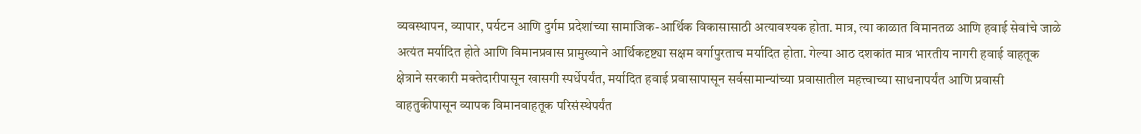व्यवस्थापन, व्यापार, पर्यटन आणि दुर्गम प्रदेशांच्या सामाजिक-आर्थिक विकासासाठी अत्यावश्यक होता. मात्र, त्या काळात विमानतळ आणि हवाई सेवांचे जाळे अत्यंत मर्यादित होते आणि विमानप्रवास प्रामुख्याने आर्थिकदृष्ट्या सक्षम वर्गापुरताच मर्यादित होता. गेल्या आठ दशकांत मात्र भारतीय नागरी हवाई वाहतूक क्षेत्राने सरकारी मक्तेदारीपासून खासगी स्पर्धेपर्यंत, मर्यादित हवाई प्रवासापासून सर्वसामान्यांच्या प्रवासातील महत्त्वाच्या साधनापर्यंत आणि प्रवासी वाहतुकीपासून व्यापक विमानवाहतूक परिसंस्थेपर्यंत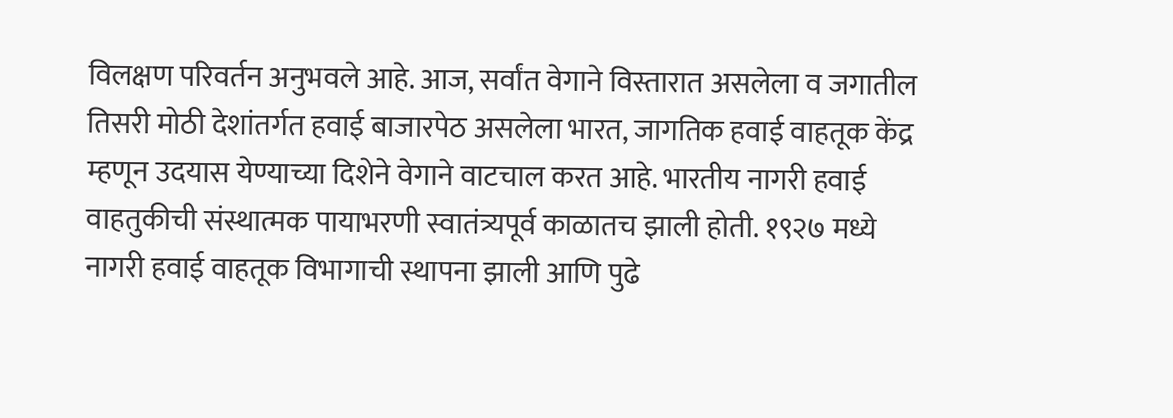विलक्षण परिवर्तन अनुभवले आहे. आज, सर्वांत वेगाने विस्तारात असलेला व जगातील तिसरी मोठी देशांतर्गत हवाई बाजारपेठ असलेला भारत, जागतिक हवाई वाहतूक केंद्र म्हणून उदयास येण्याच्या दिशेने वेगाने वाटचाल करत आहे. भारतीय नागरी हवाई वाहतुकीची संस्थात्मक पायाभरणी स्वातंत्र्यपूर्व काळातच झाली होती. १९२७ मध्ये नागरी हवाई वाहतूक विभागाची स्थापना झाली आणि पुढे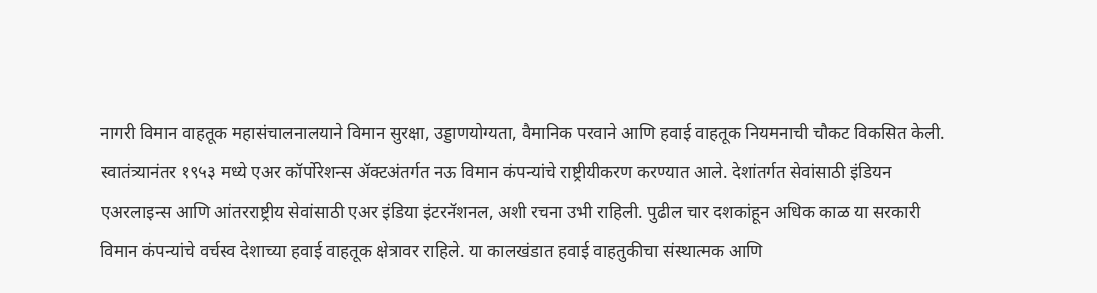नागरी विमान वाहतूक महासंचालनालयाने विमान सुरक्षा, उड्डाणयोग्यता, वैमानिक परवाने आणि हवाई वाहतूक नियमनाची चौकट विकसित केली. स्वातंत्र्यानंतर १९५३ मध्ये एअर कॉर्पोरेशन्स ॲक्टअंतर्गत नऊ विमान कंपन्यांचे राष्ट्रीयीकरण करण्यात आले. देशांतर्गत सेवांसाठी इंडियन एअरलाइन्स आणि आंतरराष्ट्रीय सेवांसाठी एअर इंडिया इंटरनॅशनल, अशी रचना उभी राहिली. पुढील चार दशकांहून अधिक काळ या सरकारी विमान कंपन्यांचे वर्चस्व देशाच्या हवाई वाहतूक क्षेत्रावर राहिले. या कालखंडात हवाई वाहतुकीचा संस्थात्मक आणि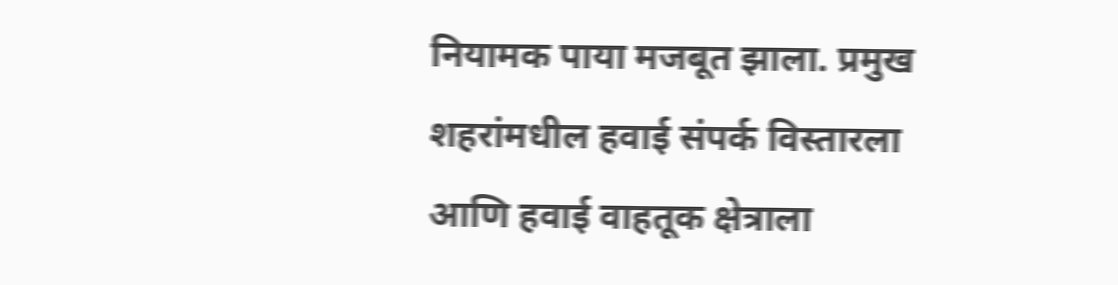नियामक पाया मजबूत झाला. प्रमुख शहरांमधील हवाई संपर्क विस्तारला आणि हवाई वाहतूक क्षेत्राला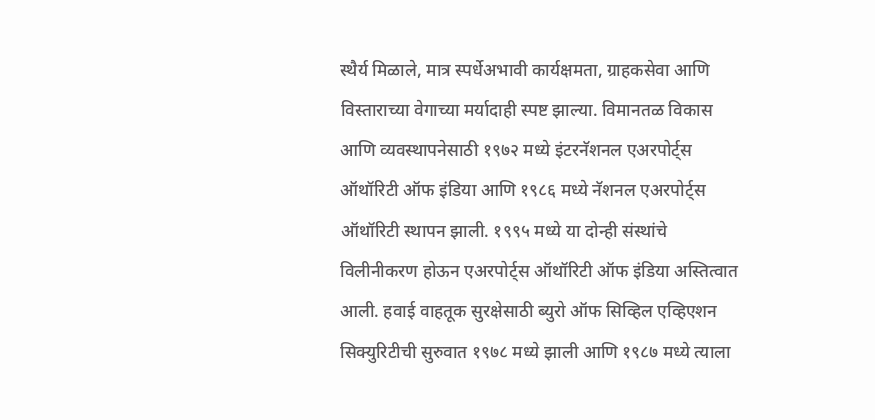स्थैर्य मिळाले, मात्र स्पर्धेअभावी कार्यक्षमता, ग्राहकसेवा आणि विस्ताराच्या वेगाच्या मर्यादाही स्पष्ट झाल्या. विमानतळ विकास आणि व्यवस्थापनेसाठी १९७२ मध्ये इंटरनॅशनल एअरपोर्ट्स ऑथॉरिटी ऑफ इंडिया आणि १९८६ मध्ये नॅशनल एअरपोर्ट्स ऑथॉरिटी स्थापन झाली. १९९५ मध्ये या दोन्ही संस्थांचे विलीनीकरण होऊन एअरपोर्ट्स ऑथॉरिटी ऑफ इंडिया अस्तित्वात आली. हवाई वाहतूक सुरक्षेसाठी ब्युरो ऑफ सिव्हिल एव्हिएशन सिक्युरिटीची सुरुवात १९७८ मध्ये झाली आणि १९८७ मध्ये त्याला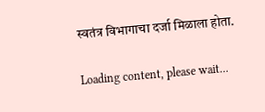स्वतंत्र विभागाचा दर्जा मिळाला होता.

Loading content, please wait...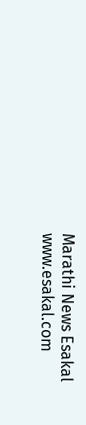Marathi News Esakal
www.esakal.com